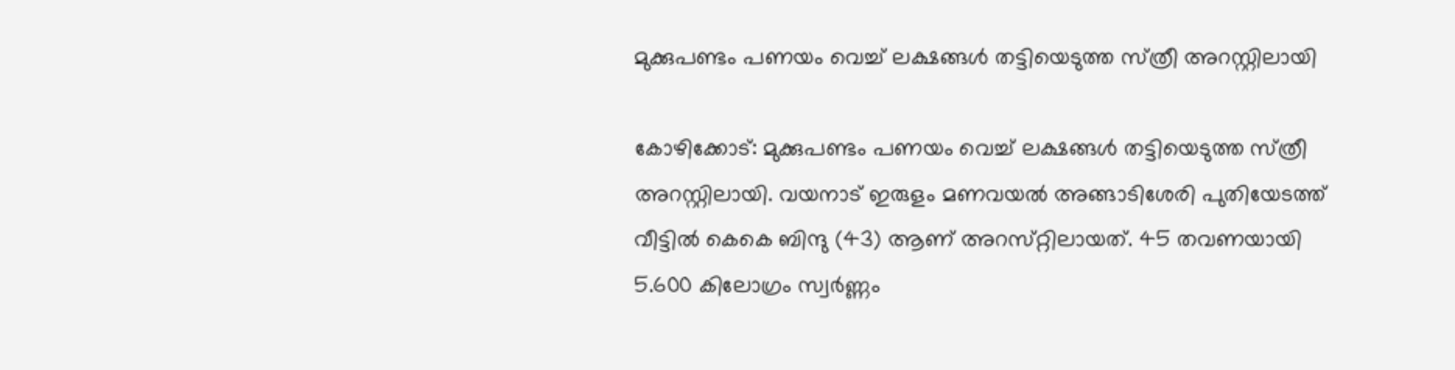മുക്കുപണ്ടം പണയം വെച്ച്‌ ലക്ഷങ്ങള്‍ തട്ടിയെടുത്ത സ്‌ത്രീ അറസ്റ്റിലായി

കോഴിക്കോട്‌: മുക്കുപണ്ടം പണയം വെച്ച്‌ ലക്ഷങ്ങള്‍ തട്ടിയെടുത്ത സ്‌ത്രീ അറസ്റ്റിലായി. വയനാട്‌ ഇരുളം മണവയല്‍ അങ്ങാടിശേരി പുതിയേടത്ത്‌ വീട്ടില്‍ കെകെ ബിന്ദു (43) ആണ്‌ അറസ്‌റ്റിലായത്‌. 45 തവണയായി 5.600 കിലോഗ്രം സ്വര്‍ണ്ണം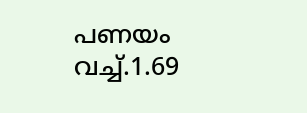പണയം വച്ച്.1.69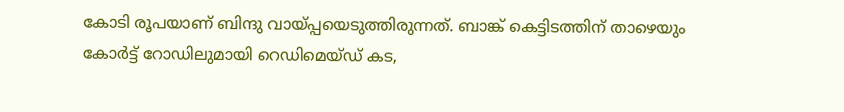കോടി രൂപയാണ് ബിന്ദു വായ്‌പ്പയെടുത്തിരുന്നത്. ബാങ്ക്‌ കെട്ടിടത്തിന്‌ താഴെയും കോര്‍ട്ട്‌ റോഡിലുമായി റെഡിമെയ്‌ഡ്‌ കട,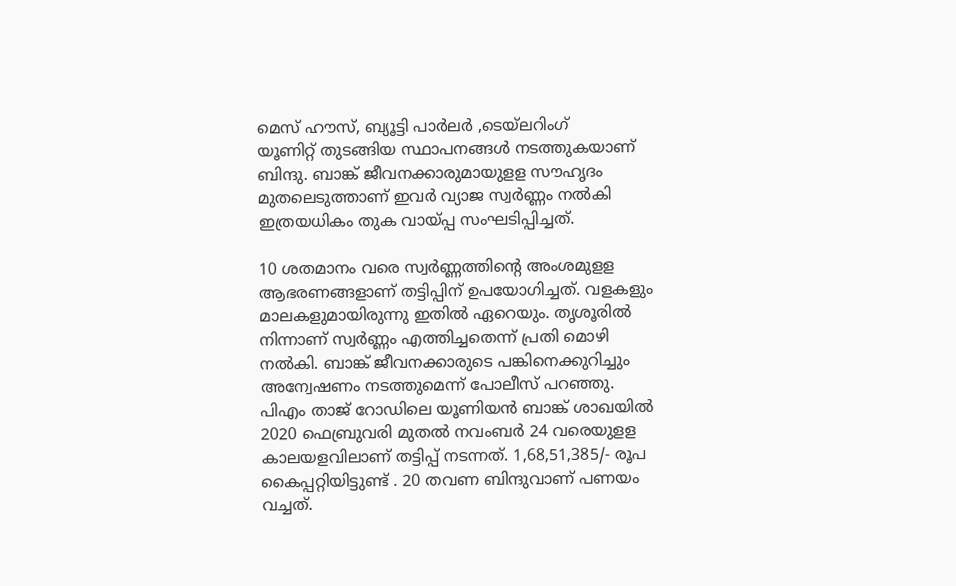മെസ്‌ ഹൗസ്‌, ബ്യൂട്ടി പാര്‍ലര്‍ ,ടെയ്‌ലറിംഗ്‌ യൂണിറ്റ് ‌തുടങ്ങിയ സ്ഥാപനങ്ങള്‍ നടത്തുകയാണ്‌ ബിന്ദു. ബാങ്ക്‌ ജീവനക്കാരുമായുളള സൗഹൃദം മുതലെടുത്താണ്‌ ഇവര്‍ വ്യാജ സ്വര്‍ണ്ണം നല്‍കി ഇത്രയധികം തുക വായ്‌പ്പ സംഘടിപ്പിച്ചത്‌.

10 ശതമാനം വരെ സ്വര്‍ണ്ണത്തിന്റെ അംശമുളള ആഭരണങ്ങളാണ്‌ തട്ടിപ്പിന്‌ ഉപയോഗിച്ചത്‌. വളകളും മാലകളുമായിരുന്നു ഇതില്‍ ഏറെയും. തൃശൂരില്‍ നിന്നാണ്‌ സ്വര്‍ണ്ണം എത്തിച്ചതെന്ന്‌ പ്രതി മൊഴി നല്‍കി. ബാങ്ക്‌ ജീവനക്കാരുടെ പങ്കിനെക്കുറിച്ചും അന്വേഷണം നടത്തുമെന്ന്‌ പോലീസ്‌ പറഞ്ഞു.
പിഎം താജ്‌ റോഡിലെ യൂണിയന്‍ ബാങ്ക്‌ ശാഖയില്‍ 2020 ഫെബ്രുവരി മുതല്‍ നവംബര്‍ 24 വരെയുളള കാലയളവിലാണ്‌ തട്ടിപ്പ് നടന്നത്‌. 1,68,51,385/- രൂപ കൈപ്പറ്റിയിട്ടുണ്ട്‌ . 20 തവണ ബിന്ദുവാണ് പണയം വച്ചത്‌.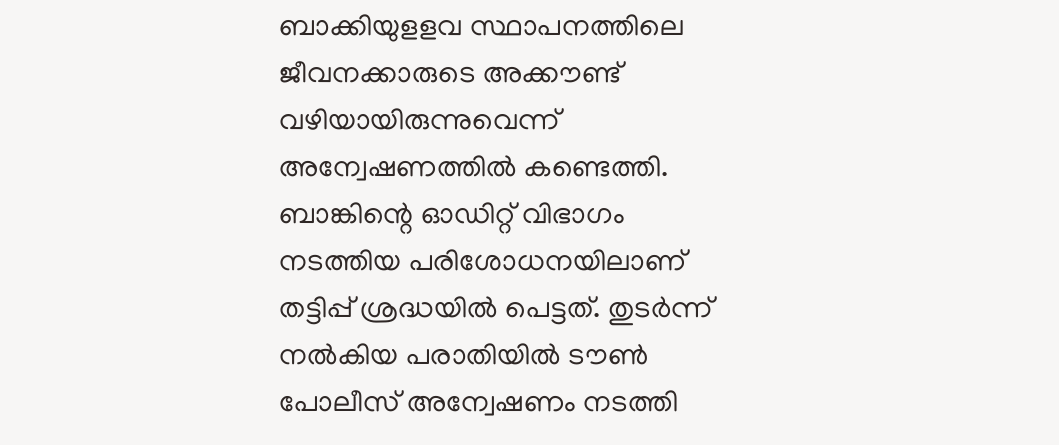ബാക്കിയുളളവ സ്ഥാപനത്തിലെ ജീവനക്കാരുടെ അക്കൗണ്ട്‌ വഴിയായിരുന്നുവെന്ന്‌ അന്വേഷണത്തില്‍ കണ്ടെത്തി. ബാങ്കിന്റെ ഓഡിറ്റ്‌ വിഭാഗം നടത്തിയ പരിശോധനയിലാണ്‌ തട്ടിപ്പ്‌ ശ്രദ്ധയില്‍ പെട്ടത്‌. തുടര്‍ന്ന്‌ നല്‍കിയ പരാതിയില്‍ ടൗണ്‍ പോലീസ്‌ അന്വേഷണം നടത്തി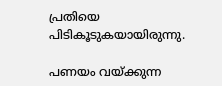പ്രതിയെ പിടികൂടുകയായിരുന്നു.

പണയം വയ്‌ക്കുന്ന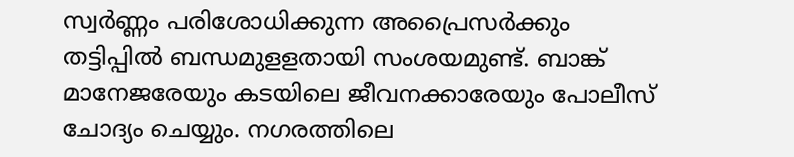സ്വര്‍ണ്ണം പരിശോധിക്കുന്ന അപ്രൈസര്‍ക്കും തട്ടിപ്പില്‍ ബന്ധമുളളതായി സംശയമുണ്ട്‌. ബാങ്ക്‌ മാനേജരേയും കടയിലെ ജീവനക്കാരേയും പോലീസ്‌ ചോദ്യം ചെയ്യും. നഗരത്തിലെ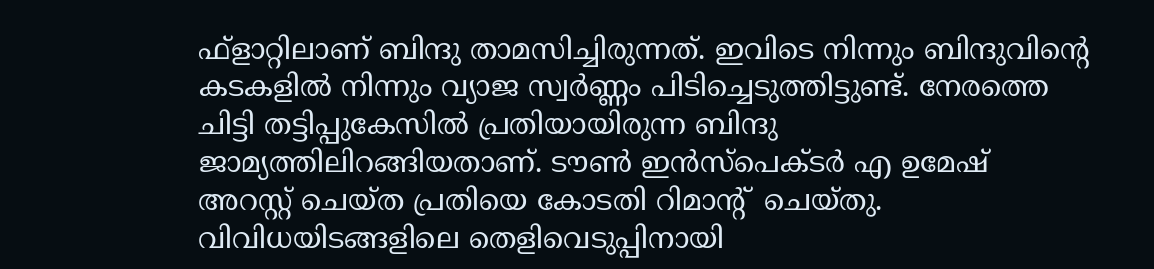ഫ്‌ളാറ്റിലാണ്‌ ബിന്ദു താമസിച്ചിരുന്നത്‌. ഇവിടെ നിന്നും ബിന്ദുവിന്റെ കടകളില്‍ നിന്നും വ്യാജ സ്വര്‍ണ്ണം പിടിച്ചെടുത്തിട്ടുണ്ട്‌. നേരത്തെ ചിട്ടി തട്ടിപ്പുകേസില്‍ പ്രതിയായിരുന്ന ബിന്ദു ജാമ്യത്തിലിറങ്ങിയതാണ്‌. ടൗണ്‍ ഇന്‍സ്‌പെക്ടര്‍ എ ഉമേഷ്‌ അറസ്റ്റ് ‌ചെയ്‌ത പ്രതിയെ കോടതി റിമാന്റ് ‌ ചെയ്‌തു. വിവിധയിടങ്ങളിലെ തെളിവെടുപ്പിനായി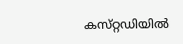കസ്‌റ്റഡിയില്‍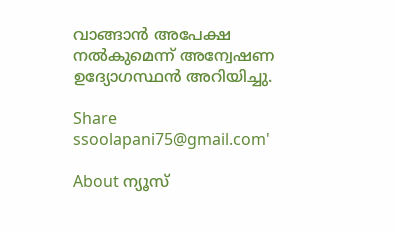വാങ്ങാന്‍ അപേക്ഷ നല്‍കുമെന്ന്‌ അന്വേഷണ ഉദ്യോഗസ്ഥന്‍ അറിയിച്ചു.

Share
ssoolapani75@gmail.com'

About ന്യൂസ്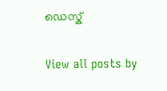ഡെസ്ക്

View all posts by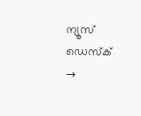ന്യൂസ് ഡെസ്ക് →